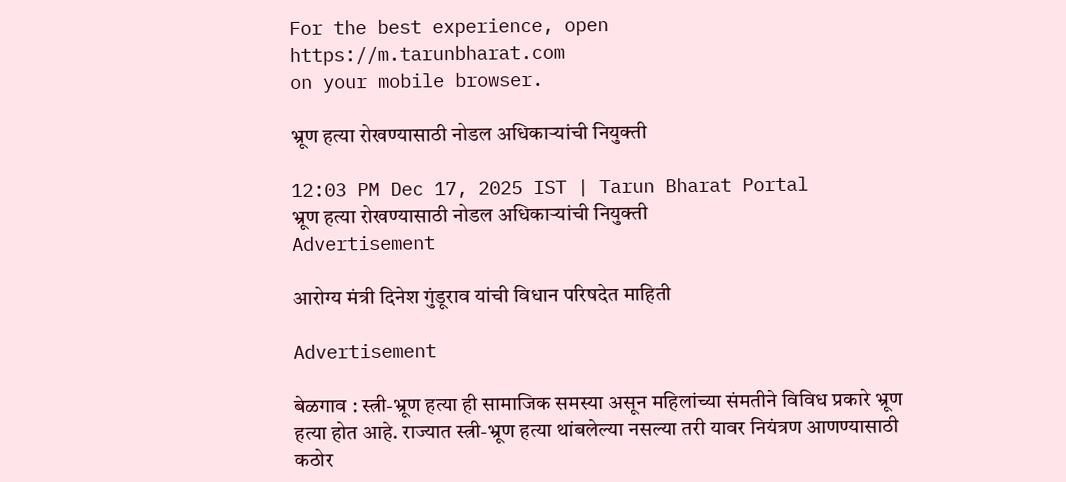For the best experience, open
https://m.tarunbharat.com
on your mobile browser.

भ्रूण हत्या रोखण्यासाठी नोडल अधिकाऱ्यांची नियुक्ती

12:03 PM Dec 17, 2025 IST | Tarun Bharat Portal
भ्रूण हत्या रोखण्यासाठी नोडल अधिकाऱ्यांची नियुक्ती
Advertisement

आरोग्य मंत्री दिनेश गुंडूराव यांची विधान परिषदेत माहिती

Advertisement

बेळगाव : स्त्री-भ्रूण हत्या ही सामाजिक समस्या असून महिलांच्या संमतीने विविध प्रकारे भ्रूण हत्या होत आहे. राज्यात स्त्री-भ्रूण हत्या थांबलेल्या नसल्या तरी यावर नियंत्रण आणण्यासाठी कठोर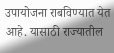उपायोजना राबविण्यात येत आहे. यासाठी राज्यातील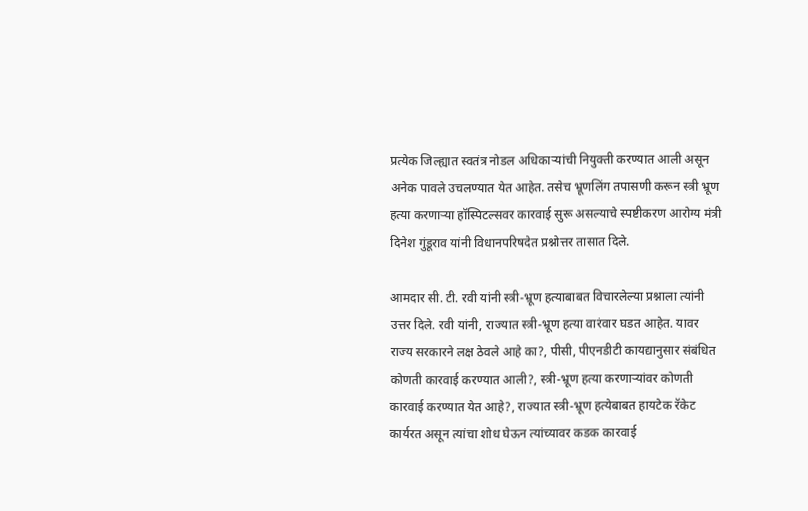प्रत्येक जिल्ह्यात स्वतंत्र नोडल अधिकाऱ्यांची नियुक्ती करण्यात आली असून अनेक पावले उचलण्यात येत आहेत. तसेच भ्रूणलिंग तपासणी करून स्त्री भ्रूण हत्या करणाऱ्या हॉस्पिटल्सवर कारवाई सुरू असल्याचे स्पष्टीकरण आरोग्य मंत्री दिनेश गुंडूराव यांनी विधानपरिषदेत प्रश्नोत्तर तासात दिले.

आमदार सी. टी. रवी यांनी स्त्री-भ्रूण हत्याबाबत विचारलेल्या प्रश्नाला त्यांनी उत्तर दिले. रवी यांनी, राज्यात स्त्री-भ्रूण हत्या वारंवार घडत आहेत. यावर राज्य सरकारने लक्ष ठेवले आहे का?, पीसी, पीएनडीटी कायद्यानुसार संबंधित कोणती कारवाई करण्यात आली?, स्त्री-भ्रूण हत्या करणाऱ्यांवर कोणती कारवाई करण्यात येत आहे?, राज्यात स्त्री-भ्रूण हत्येबाबत हायटेक रॅकेट कार्यरत असून त्यांचा शोध घेऊन त्यांच्यावर कडक कारवाई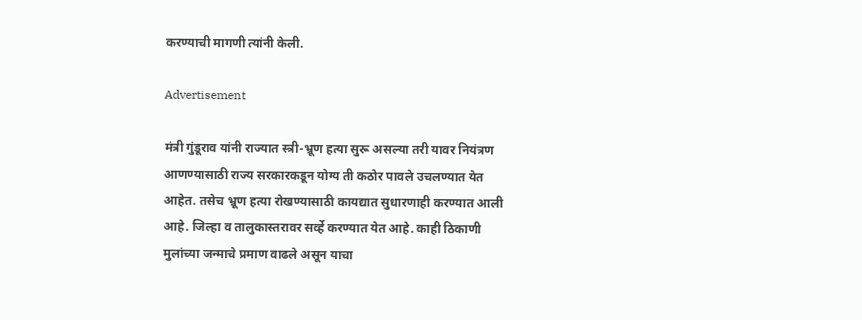करण्याची मागणी त्यांनी केली.

Advertisement

मंत्री गुंडूराव यांनी राज्यात स्त्री-भ्रूण हत्या सुरू असल्या तरी यावर नियंत्रण आणण्यासाठी राज्य सरकारकडून योग्य ती कठोर पावले उचलण्यात येत आहेत. तसेच भ्रूण हत्या रोखण्यासाठी कायद्यात सुधारणाही करण्यात आली आहे. जिल्हा व तालुकास्तरावर सर्व्हे करण्यात येत आहे. काही ठिकाणी मुलांच्या जन्माचे प्रमाण वाढले असून याचा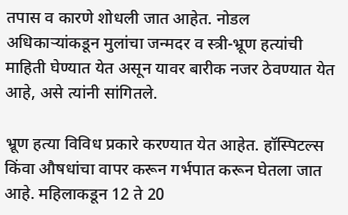तपास व कारणे शोधली जात आहेत. नोडल अधिकाऱ्यांकडून मुलांचा जन्मदर व स्त्री-भ्रूण हत्यांची माहिती घेण्यात येत असून यावर बारीक नजर ठेवण्यात येत आहे, असे त्यांनी सांगितले.

भ्रूण हत्या विविध प्रकारे करण्यात येत आहेत. हॉस्पिटल्स किंवा औषधांचा वापर करून गर्भपात करून घेतला जात आहे. महिलाकडून 12 ते 20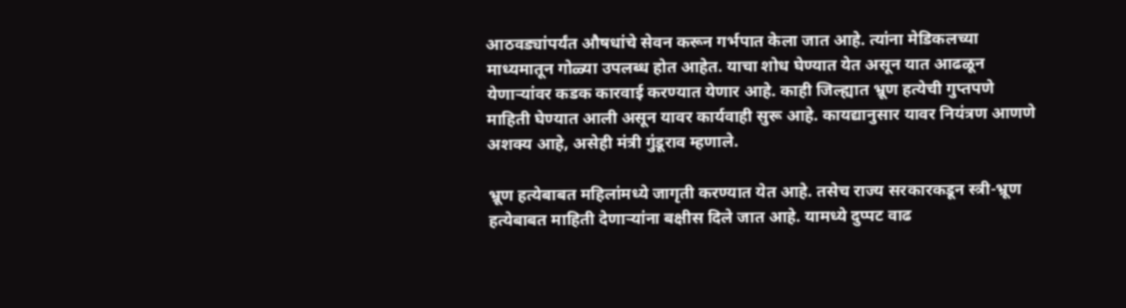आठवड्यांपर्यंत औषधांचे सेवन करून गर्भपात केला जात आहे. त्यांना मेडिकलच्या माध्यमातून गोळ्या उपलब्ध होत आहेत. याचा शोध घेण्यात येत असून यात आढळून येणाऱ्यांवर कडक कारवाई करण्यात येणार आहे. काही जिल्ह्यात भ्रूण हत्येची गुप्तपणे माहिती घेण्यात आली असून यावर कार्यवाही सुरू आहे. कायद्यानुसार यावर नियंत्रण आणणे अशक्य आहे, असेही मंत्री गुंडूराव म्हणाले.

भ्रूण हत्येबाबत महिलांमध्ये जागृती करण्यात येत आहे. तसेच राज्य सरकारकडून स्त्री-भ्रूण हत्येबाबत माहिती देणाऱ्यांना बक्षीस दिले जात आहे. यामध्ये दुप्पट वाढ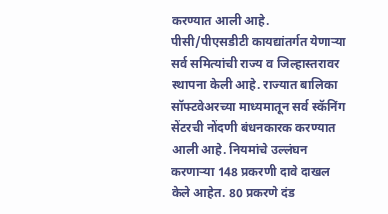करण्यात आली आहे. पीसी/पीएसडीटी कायद्यांतर्गत येणाऱ्या सर्व समित्यांची राज्य व जिल्हास्तरावर स्थापना केली आहे. राज्यात बालिका सॉफ्टवेअरच्या माध्यमातून सर्व स्कॅनिंग सेंटरची नोंदणी बंधनकारक करण्यात आली आहे. नियमांचे उल्लंघन करणाऱ्या 148 प्रकरणी दावे दाखल केले आहेत. 80 प्रकरणे दंड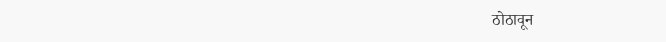ठोठावून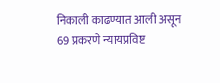निकाली काढण्यात आली असून 69 प्रकरणे न्यायप्रविष्ट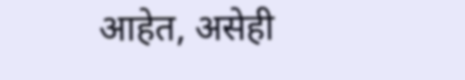आहेत, असेही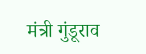मंत्री गुंडूराव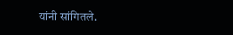यांनी सांगितले.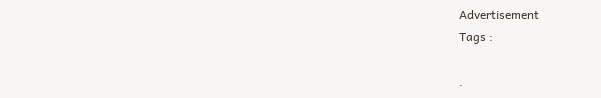Advertisement
Tags :

.